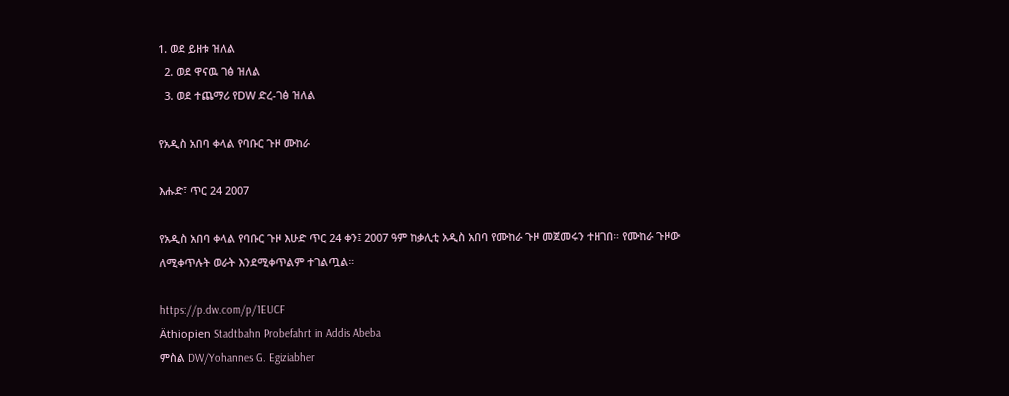1. ወደ ይዘቱ ዝለል
  2. ወደ ዋናዉ ገፅ ዝለል
  3. ወደ ተጨማሪ የDW ድረ-ገፅ ዝለል

የአዲስ አበባ ቀላል የባቡር ጉዞ ሙከራ

እሑድ፣ ጥር 24 2007

የአዲስ አበባ ቀላል የባቡር ጉዞ እሁድ ጥር 24 ቀን፤ 2007 ዓም ከቃሊቲ አዲስ አበባ የሙከራ ጉዞ መጀመሩን ተዘገበ። የሙከራ ጉዞው ለሚቀጥሉት ወራት እንደሚቀጥልም ተገልጧል።

https://p.dw.com/p/1EUCF
Äthiopien Stadtbahn Probefahrt in Addis Abeba
ምስል DW/Yohannes G. Egiziabher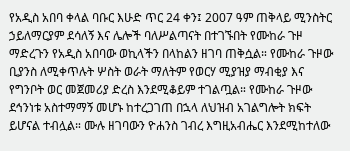የአዲስ አበባ ቀላል ባቡር እሁድ ጥር 24 ቀን፤ 2007 ዓም ጠቅላይ ሚንስትር ኃይለማርያም ደሳለኝ እና ሌሎች ባለሥልጣናት በተገኙበት የሙከራ ጉዞ ማድረጉን የአዲስ አበባው ወኪላችን በላከልን ዘገባ ጠቅሷል። የሙከራ ጉዞው ቢያንስ ለሚቀጥሉት ሦስት ወራት ማለትም የወርሃ ሚያዝያ ማብቂያ እና የግንቦት ወር መጀመሪያ ድረስ እንደሚቆይም ተገልጧል። የሙከራ ጉዞው ደኅንነቱ አስተማማኝ መሆኑ ከተረጋገጠ በኋላ ለህዝብ አገልግሎት ክፍት ይሆናል ተብሏል። ሙሉ ዘገባውን ዮሐንስ ገብረ እግዚአብሔር እንደሚከተለው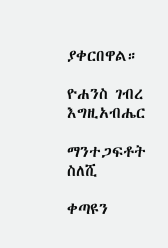ያቀርበዋል።

ዮሐንስ ገብረ እግዚአብሔር

ማንተጋፍቶት ስለሺ

ቀጣዩን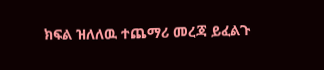ክፍል ዝለለዉ ተጨማሪ መረጃ ይፈልጉ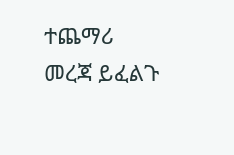ተጨማሪ መረጃ ይፈልጉ